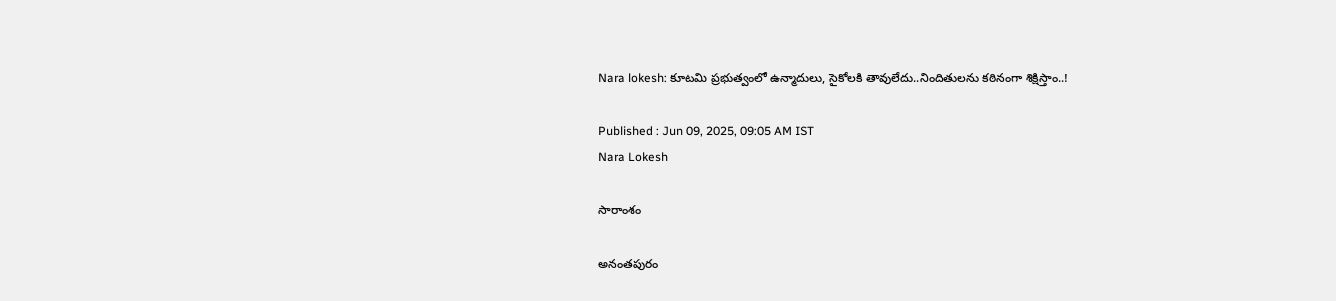Nara lokesh: కూటమి ప్రభుత్వంలో ఉన్మాదులు, సైకోలకి తావులేదు..నిందితులను కఠినంగా శిక్షిస్తాం..!

Published : Jun 09, 2025, 09:05 AM IST
Nara Lokesh

సారాంశం

అనంతపురం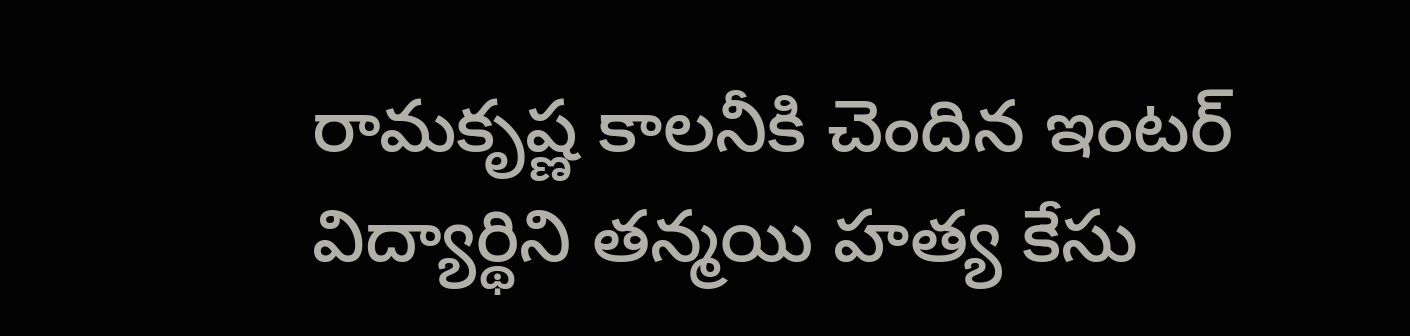రామకృష్ణ కాలనీకి చెందిన ఇంటర్ విద్యార్థిని తన్మయి హత్య కేసు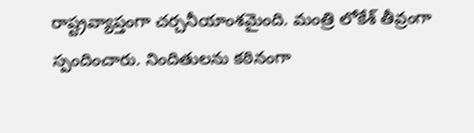రాష్ట్రవ్యాప్తంగా చర్చనీయాంశమైంది. మంత్రి లోకేశ్ తీవ్రంగా స్పందించారు. నిందితులను కఠినంగా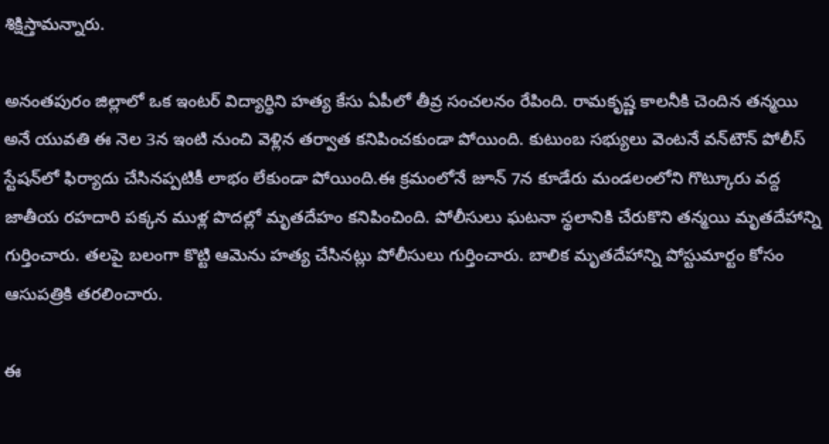శిక్షిస్తామన్నారు.

అనంతపురం జిల్లాలో ఒక ఇంటర్ విద్యార్థిని హత్య కేసు ఏపీలో తీవ్ర సంచలనం రేపింది. రామకృష్ణ కాలనీకి చెందిన తన్మయి అనే యువతి ఈ నెల 3న ఇంటి నుంచి వెళ్లిన తర్వాత కనిపించకుండా పోయింది. కుటుంబ సభ్యులు వెంటనే వన్‌టౌన్ పోలీస్ స్టేషన్‌లో ఫిర్యాదు చేసినప్పటికీ లాభం లేకుండా పోయింది.ఈ క్రమంలోనే జూన్ 7న కూడేరు మండలంలోని గొట్కూరు వద్ద జాతీయ రహదారి పక్కన ముళ్ల పొదల్లో మృతదేహం కనిపించింది. పోలీసులు ఘటనా స్థలానికి చేరుకొని తన్మయి మృతదేహాన్ని గుర్తించారు. తలపై బలంగా కొట్టి ఆమెను హత్య చేసినట్లు పోలీసులు గుర్తించారు. బాలిక మృతదేహాన్ని పోస్టుమార్టం కోసం ఆసుపత్రికి తరలించారు.

ఈ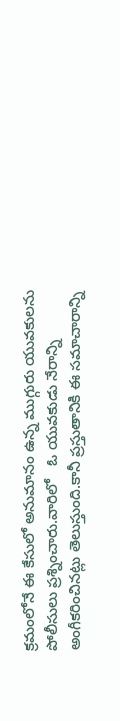క్రమంలోనే ఈ కేసులో అనుమానం ఉన్న ముగ్గురు యువకులను పోలీసులు ప్రశ్నించారు.వారిలో   ఓ యువకుడు నేరాన్ని అంగీకరించినట్లు తెలుస్తుంది.కానీ ప్రస్తుతానికి ఈ సమాచారాన్ని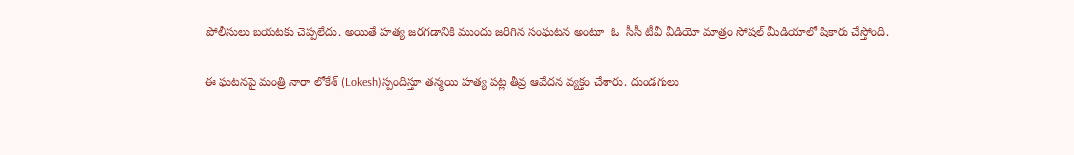పోలీసులు బయటకు చెప్పలేదు. అయితే హత్య జరగడానికి ముందు జరిగిన సంఘటన అంటూ  ఓ  సీసీ టీవీ వీడియో మాత్రం సోషల్ మీడియాలో షికారు చేస్తోంది.

ఈ ఘటనపై మంత్రి నారా లోకేశ్ (Lokesh)స్పందిస్తూ తన్మయి హత్య పట్ల తీవ్ర ఆవేదన వ్యక్తం చేశారు. దుండగులు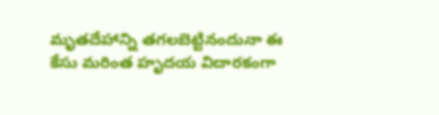మృతదేహాన్ని తగలబెట్టినందునా ఈ కేసు మరింత హృదయ విదారకంగా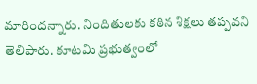మారిందన్నారు. నిందితులకు కఠిన శిక్షలు తప్పవని తెలిపారు. కూటమి ప్రభుత్వంలో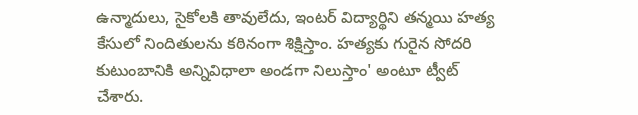ఉన్మాదులు, సైకోలకి తావులేదు, ఇంటర్ విద్యార్థిని తన్మయి హత్య కేసులో నిందితులను కఠినంగా శిక్షిస్తాం. హత్యకు గురైన సోదరి కుటుంబానికి అన్నివిధాలా అండగా నిలుస్తాం' అంటూ ట్వీట్ చేశారు.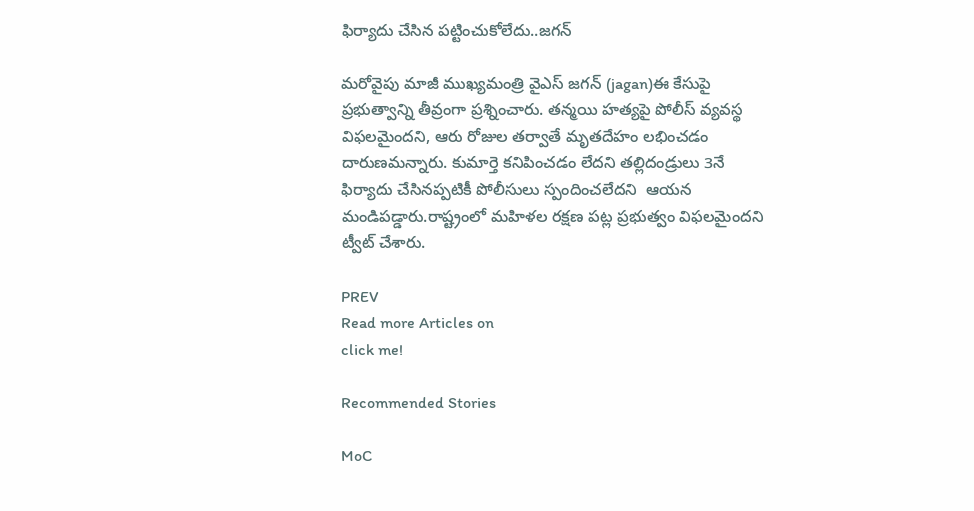ఫిర్యాదు చేసిన పట్టించుకోలేదు..జగన్

మరోవైపు మాజీ ముఖ్యమంత్రి వైఎస్ జగన్ (jagan)ఈ కేసుపై ప్రభుత్వాన్ని తీవ్రంగా ప్రశ్నించారు. తన్మయి హత్యపై పోలీస్ వ్యవస్థ విఫలమైందని, ఆరు రోజుల తర్వాతే మృతదేహం లభించడం దారుణమన్నారు. కుమార్తె కనిపించడం లేదని తల్లిదండ్రులు 3నే ఫిర్యాదు చేసినప్పటికీ పోలీసులు స్పందించలేదని  ఆయన మండిపడ్డారు.రాష్ట్రంలో మహిళల రక్షణ పట్ల ప్రభుత్వం విఫలమైందని ట్వీట్ చేశారు.

PREV
Read more Articles on
click me!

Recommended Stories

MoC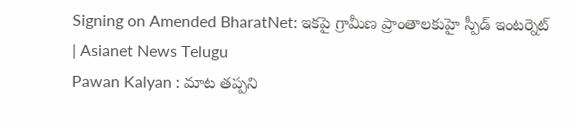Signing on Amended BharatNet: ఇకపై గ్రామీణ ప్రాంతాలకుహై స్పీడ్ ఇంటర్నెట్ | Asianet News Telugu
Pawan Kalyan : మాట తప్పని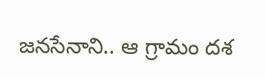జనసేనాని.. ఆ గ్రామం దశ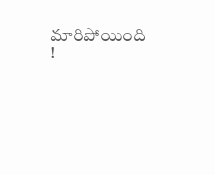మారిపోయింది !